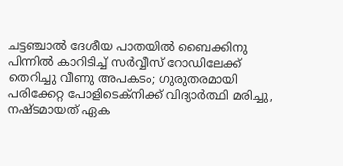ചട്ടഞ്ചാല്‍ ദേശീയ പാതയില്‍ ബൈക്കിനു പിന്നില്‍ കാറിടിച്ച് സര്‍വ്വീസ് റോഡിലേക്ക് തെറിച്ചു വീണു അപകടം; ഗുരുതരമായി പരിക്കേറ്റ പോളിടെക്‌നിക്ക് വിദ്യാര്‍ത്ഥി മരിച്ചു, നഷ്ടമായത് ഏക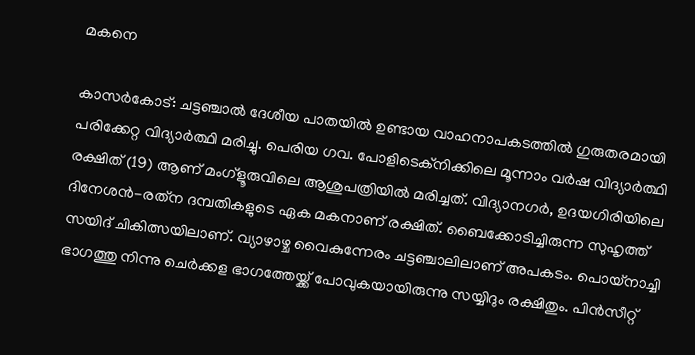മകനെ

കാസര്‍കോട്: ചട്ടഞ്ചാല്‍ ദേശീയ പാതയില്‍ ഉണ്ടായ വാഹനാപകടത്തില്‍ ഗുരുതരമായി പരിക്കേറ്റ വിദ്യാര്‍ത്ഥി മരിച്ചു. പെരിയ ഗവ. പോളിടെക്‌നിക്കിലെ മൂന്നാം വര്‍ഷ വിദ്യാര്‍ത്ഥി രക്ഷിത് (19) ആണ് മംഗ്‌ളൂരുവിലെ ആശുപത്രിയില്‍ മരിച്ചത്. വിദ്യാനഗര്‍, ഉദയഗിരിയിലെ ദിനേശന്‍-രത്‌ന ദമ്പതികളുടെ ഏക മകനാണ് രക്ഷിത്. ബൈക്കോടിച്ചിരുന്ന സുഹൃത്ത് സയിദ് ചികിത്സയിലാണ്. വ്യാഴാഴ്ച വൈകുന്നേരം ചട്ടഞ്ചാലിലാണ് അപകടം. പൊയ്‌നാച്ചി ഭാഗത്തു നിന്നു ചെര്‍ക്കള ഭാഗത്തേയ്ക്ക് പോവുകയായിരുന്നു സയ്യിദും രക്ഷിതും. പിന്‍സീറ്റ്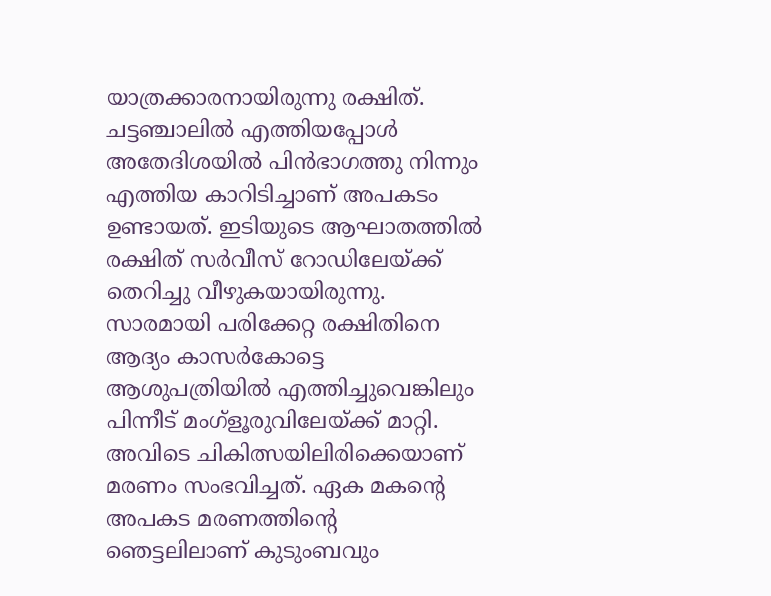യാത്രക്കാരനായിരുന്നു രക്ഷിത്. ചട്ടഞ്ചാലില്‍ എത്തിയപ്പോള്‍ അതേദിശയില്‍ പിന്‍ഭാഗത്തു നിന്നും എത്തിയ കാറിടിച്ചാണ് അപകടം ഉണ്ടായത്. ഇടിയുടെ ആഘാതത്തില്‍ രക്ഷിത് സര്‍വീസ് റോഡിലേയ്ക്ക് തെറിച്ചു വീഴുകയായിരുന്നു. സാരമായി പരിക്കേറ്റ രക്ഷിതിനെ ആദ്യം കാസര്‍കോട്ടെ ആശുപത്രിയില്‍ എത്തിച്ചുവെങ്കിലും പിന്നീട് മംഗ്‌ളൂരുവിലേയ്ക്ക് മാറ്റി. അവിടെ ചികിത്സയിലിരിക്കെയാണ് മരണം സംഭവിച്ചത്. ഏക മകന്റെ അപകട മരണത്തിന്റെ ഞെട്ടലിലാണ് കുടുംബവും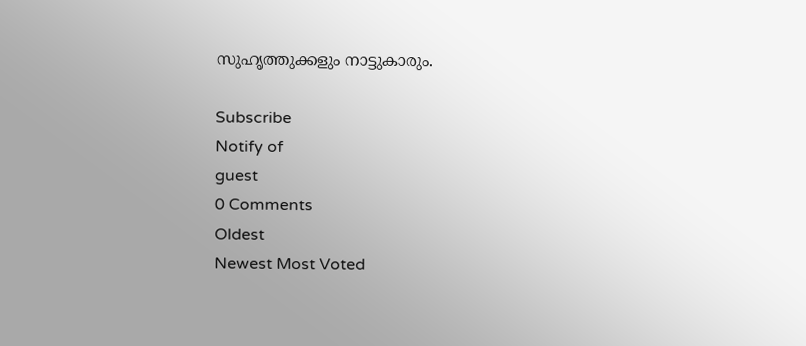സുഹൃത്തുക്കളും നാട്ടുകാരും.

Subscribe
Notify of
guest
0 Comments
Oldest
Newest Most Voted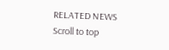RELATED NEWS
Scroll to top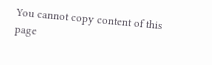You cannot copy content of this page